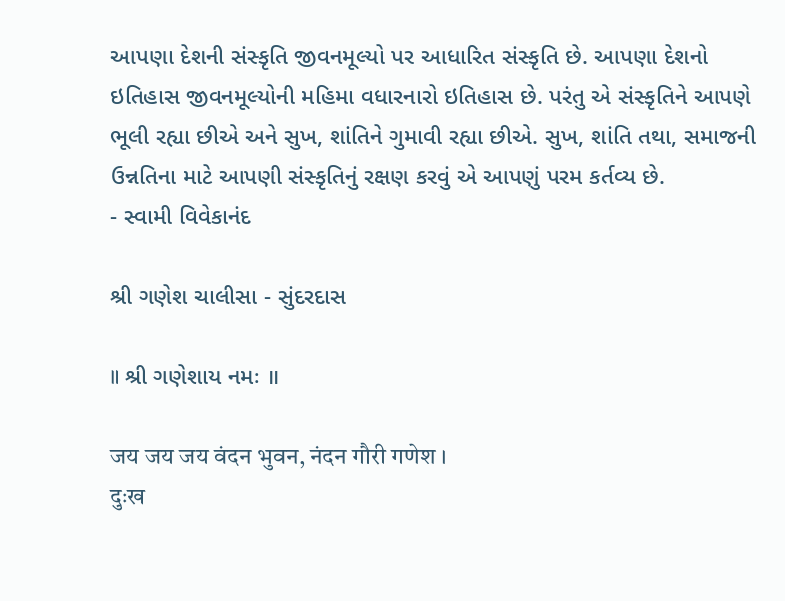આપણા દેશની સંસ્કૃતિ જીવનમૂલ્યો પર આધારિત સંસ્કૃતિ છે. આપણા દેશનો ઇતિહાસ જીવનમૂલ્યોની મહિમા વધારનારો ઇતિહાસ છે. પરંતુ એ સંસ્કૃતિને આપણે ભૂલી રહ્યા છીએ અને સુખ, શાંતિને ગુમાવી રહ્યા છીએ. સુખ, શાંતિ તથા, સમાજની ઉન્નતિના માટે આપણી સંસ્કૃતિનું રક્ષણ કરવું એ આપણું પરમ કર્તવ્ય છે.
- સ્વામી વિવેકાનંદ

શ્રી ગણેશ ચાલીસા - સુંદરદાસ

॥ શ્રી ગણેશાય નમઃ ॥

जय जय जय वंदन भुवन, नंदन गौरी गणेश ।
दुःख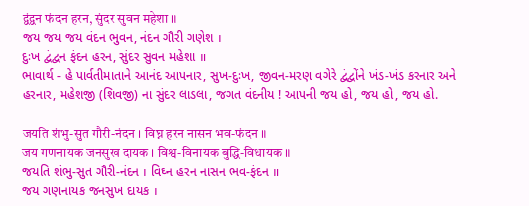द्वंद्वन फंदन हरन, सुंदर सुवन महेशा ॥
જય જય જય વંદન ભુવન, નંદન ગૌરી ગણેશ ।
દુઃખ દ્વંદ્વન ફંદન હરન, સુંદર સુવન મહેશા ॥
ભાવાર્થ - હે પાર્વતીમાતાને આનંદ આપનાર, સુખ-દુઃખ, જીવન-મરણ વગેરે દ્વંદ્વોંને ખંડ-ખંડ કરનાર અને હરનાર, મહેશજી (શિવજી) ના સુંદર લાડલા, જગત વંદનીય ! આપની જય હો, જય હો, જય હો.

जयति शंभु-सुत गौरी-नंदन । विघ्न हरन नासन भव-फंदन ॥
जय गणनायक जनसुख दायक । विश्व-विनायक बुद्धि-विधायक ॥
જયતિ શંભુ-સુત ગૌરી-નંદન । વિઘ્ન હરન નાસન ભવ-ફંદન ॥
જય ગણનાયક જનસુખ દાયક ।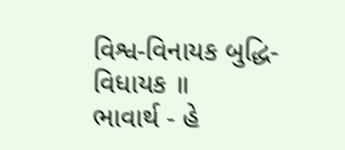વિશ્વ-વિનાયક બુદ્ધિ-વિધાયક ॥
ભાવાર્થ - હે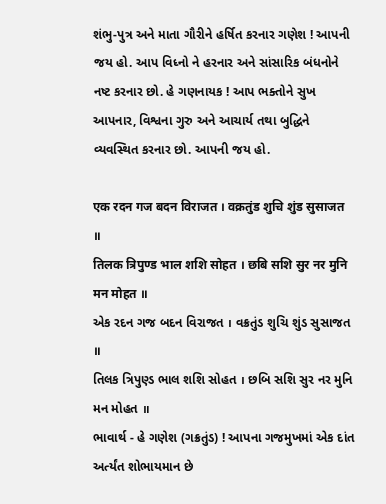શંભુ-પુત્ર અને માતા ગૌરીને હર્ષિત કરનાર ગણેશ ! આપની જય હો. આપ વિધ્નો ને હરનાર અને સાંસારિક બંધનોને નષ્ટ કરનાર છો. હે ગણનાયક ! આપ ભક્તોને સુખ આપનાર, વિશ્વના ગુરુ અને આચાર્ય તથા બુદ્ધિને વ્યવસ્થિત કરનાર છો. આપની જય હો.

एक रदन गज बदन विराजत । वक्रतुंड शुचि शुंड सुसाजत ॥
तिलक त्रिपुण्ड भाल शशि सोहत । छबि सशि सुर नर मुनि मन मोहत ॥
એક રદન ગજ બદન વિરાજત । વક્રતુંડ શુચિ શુંડ સુસાજત ॥
તિલક ત્રિપુણ્ડ ભાલ શશિ સોહત । છબિ સશિ સુર નર મુનિ મન મોહત ॥
ભાવાર્થ - હે ગણેશ (ગક્રતુંડ) ! આપના ગજમુખમાં એક દાંત અર્ત્યંત શોભાયમાન છે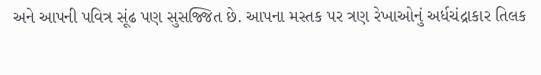અને આપની પવિત્ર સૂંઢ પણ સુસજ્જિત છે. આપના મસ્તક પર ત્રણ રેખાઓનું અર્ધચંદ્રાકાર તિલક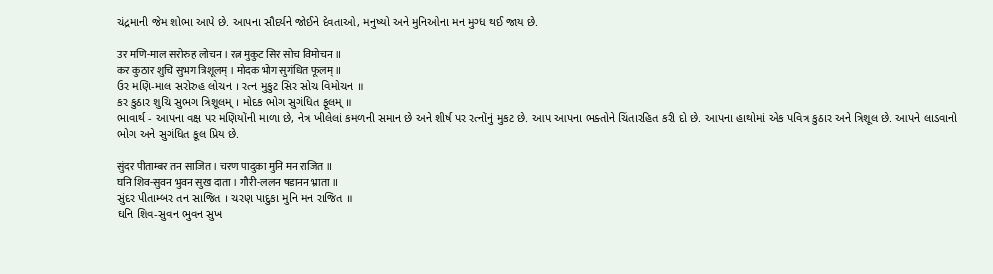ચંદ્રમાની જેમ શોભા આપે છે. આપના સૌદર્યને જોઈને દેવતાઓ, મનુષ્યો અને મુનિઓના મન મુગ્ધ થઈ જાય છે.

उर मणि-माल सरोरुह लोचन । रत्न मुकुट सिर सोच विमोचन ॥
कर कुठार शुचि सुभग त्रिशूलम् । मोदक भोग सुगंधित फूलम् ॥
ઉર મણિ-માલ સરોરુહ લોચન । રત્ન મુકુટ સિર સોચ વિમોચન ॥
કર કુઠાર શુચિ સુભગ ત્રિશૂલમ્ । મોદક ભોગ સુગંધિત ફૂલમ્ ॥
ભાવાર્થ - આપના વક્ષ પર મણિયોંની માળા છે, નેત્ર ખીલેલાં કમળની સમાન છે અને શીર્ષ પર રત્નોંનું મુકટ છે. આપ આપના ભક્તોને ચિંતારહિત કરી દો છે. આપના હાથોમાં એક પવિત્ર કુઠાર અને ત્રિશૂલ છે. આપને લાડવાનો ભોગ અને સુગંધિત કૂલ પ્રિય છે.

सुंदर पीताम्बर तन साजित । चरण पादुका मुनि मन राजित ॥
घनि शिव-सुवन भुवन सुख दाता । गौरी-ललन षडानन भ्राता ॥
સુંદર પીતામ્બર તન સાજિત । ચરણ પાદુકા મુનિ મન રાજિત ॥
ઘનિ શિવ-સુવન ભુવન સુખ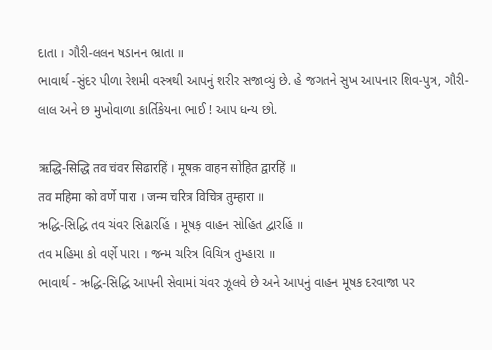દાતા । ગૌરી-લલન ષડાનન ભ્રાતા ॥
ભાવાર્થ -સુંદર પીળા રેશમી વસ્ત્રથી આપનું શરીર સજાવ્યું છે. હે જગતને સુખ આપનાર શિવ-પુત્ર, ગૌરી-લાલ અને છ મુખોવાળા કાર્તિકેયના ભાઈ ! આપ ધન્ય છો.

ऋद्धि-सिद्धि तव चंवर सिढारहिं । मूषक़ वाहन सोहित द्वारहिं ॥
तव महिमा को वर्णे पारा । जन्म चरित्र विचित्र तुम्हारा ॥
ઋદ્ધિ-સિદ્ધિ તવ ચંવર સિઢારહિં । મૂષક઼ વાહન સોહિત દ્વારહિં ॥
તવ મહિમા કો વર્ણે પારા । જન્મ ચરિત્ર વિચિત્ર તુમ્હારા ॥
ભાવાર્થ - ઋદ્ધિ-સિદ્ધિ આપની સેવામાં ચંવર ઝૂલવે છે અને આપનું વાહન મૂષક દરવાજા પર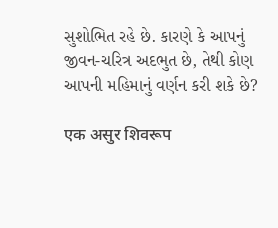સુશોભિત રહે છે. કારણે કે આપનું જીવન-ચરિત્ર અદભુત છે, તેથી કોણ આપની મહિમાનું વર્ણન કરી શકે છે?

एक असुर शिवरूप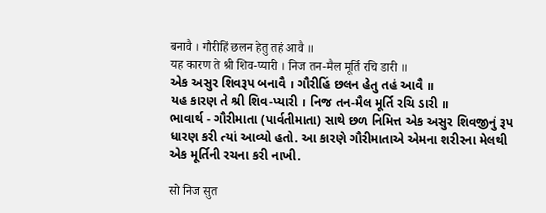बनावै । गौरीहिं छलन हेतु तहं आवै ॥
यह कारण ते श्री शिव-प्यारी । निज तन-मैल मूर्ति रचि डारी ॥
એક અસુર શિવરૂપ બનાવૈ । ગૌરીહિં છલન હેતુ તહં આવૈ ॥
યહ કારણ તે શ્રી શિવ-પ્યારી । નિજ તન-મૈલ મૂર્તિ રચિ ડારી ॥
ભાવાર્થ - ગૌરીમાતા (પાર્વતીમાતા) સાથે છળ નિમિત્ત એક અસુર શિવજીનું રૂપ ધારણ કરી ત્યાં આવ્યો હતો. આ કારણે ગૌરીમાતાએ એમના શરીરના મેલથી એક મૂર્તિની રચના કરી નાખી.

सो निज सुत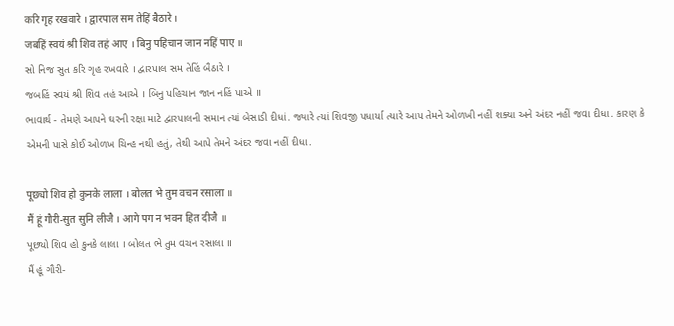करि गृह रखवारे । द्वारपाल सम तेहिं बैठारे ।
जबहिं स्वयं श्री शिव तहं आए । बिनु पहिचान जान नहिं पाए ॥
સો નિજ સુત કરિ ગૃહ રખવારે । દ્વારપાલ સમ તેહિં બૈઠારે ।
જબહિં સ્વયં શ્રી શિવ તહં આએ । બિનુ પહિચાન જાન નહિં પાએ ॥
ભાવાર્થ - તેમણે આપને ઘરની રક્ષા માટે દ્વારપાલની સમાન ત્યાં બેસાડી દીધાં. જ્યારે ત્યાં શિવજી પધાર્યા ત્યારે આપ તેમને ઓળખી નહીં શક્યા અને અંદર નહીં જવા દીધા. કારણ કે એમની પાસે કોઈ ઓળખ ચિન્હ નથી હતું, તેથી આપે તેમને અંદર જવા નહીં દીધા.

पूछ्यो शिव हो कुनके लाला । बोलत भे तुम वचन रसाला ॥
मैं हूं गौरी-सुत सुनि लीजै । आगे पग न भवन हित दीजै ॥
પૂછ્યો શિવ હો કુનકે લાલા । બોલત ભે તુમ વચન રસાલા ॥
મૈં હૂં ગૌરી-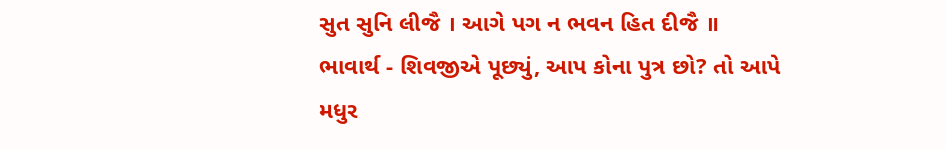સુત સુનિ લીજૈ । આગે પગ ન ભવન હિત દીજૈ ॥
ભાવાર્થ - શિવજીએ પૂછ્યું, આપ કોના પુત્ર છો? તો આપે મધુર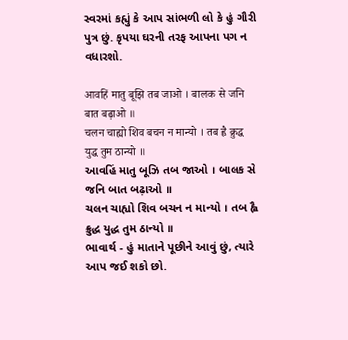સ્વરમાં કહ્યું કે આપ સાંભળી લો કે હું ગૌરી પુત્ર છું. કૃપયા ઘરની તરફ આપના પગ ન વધારશો.

आवहिं मातु बूझि तब जाओ । बालक से जनि बात बढ़ाओ ॥
चलन चाह्यो शिव बचन न मान्यो । तब ह्वै क्रुद्ध युद्ध तुम ठान्यो ॥
આવહિં માતુ બૂઝિ તબ જાઓ । બાલક સે જનિ બાત બઢ઼ાઓ ॥
ચલન ચાહ્યો શિવ બચન ન માન્યો । તબ હ્વૈ ક્રુદ્ધ યુદ્ધ તુમ ઠાન્યો ॥
ભાવાર્થ - હું માતાને પૂછીને આવું છું, ત્યારે આપ જઈ શકો છો.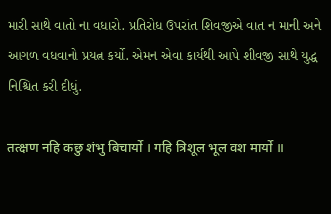મારી સાથે વાતો ના વધારો. પ્રતિરોધ ઉપરાંત શિવજીએ વાત ન માની અને આગળ વધવાનો પ્રયત્ન કર્યો. એમન એવા કાર્યથી આપે શીવજી સાથે યુદ્ધ નિશ્ચિત કરી દીધું.

तत्क्षण नहि कछु शंभु बिचार्यो । गहि त्रिशूल भूल वश मार्यो ॥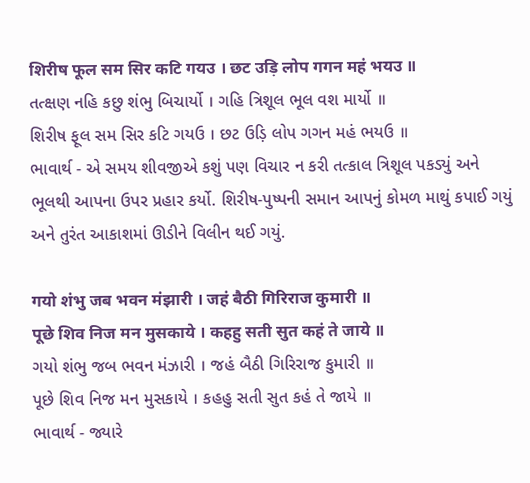शिरीष फूल सम सिर कटि गयउ । छट उड़ि लोप गगन महं भयउ ॥
તત્ક્ષણ નહિ કછુ શંભુ બિચાર્યો । ગહિ ત્રિશૂલ ભૂલ વશ માર્યો ॥
શિરીષ ફૂલ સમ સિર કટિ ગયઉ । છટ ઉડ઼િ લોપ ગગન મહં ભયઉ ॥
ભાવાર્થ - એ સમય શીવજીએ કશું પણ વિચાર ન કરી તત્કાલ ત્રિશૂલ પકડ્યું અને ભૂલથી આપના ઉપર પ્રહાર કર્યો. શિરીષ-પુષ્પની સમાન આપનું કોમળ માથું કપાઈ ગયું અને તુરંત આકાશમાં ઊડીને વિલીન થઈ ગયું.

गयो शंभु जब भवन मंझारी । जहं बैठी गिरिराज कुमारी ॥
पूछे शिव निज मन मुसकाये । कहहु सती सुत कहं ते जाये ॥
ગયો શંભુ જબ ભવન મંઝારી । જહં બૈઠી ગિરિરાજ કુમારી ॥
પૂછે શિવ નિજ મન મુસકાયે । કહહુ સતી સુત કહં તે જાયે ॥
ભાવાર્થ - જ્યારે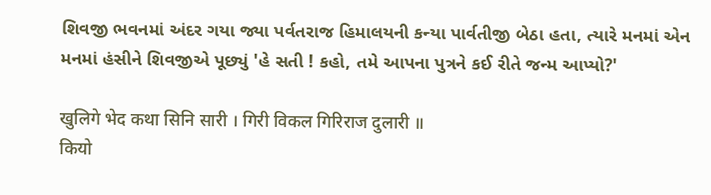શિવજી ભવનમાં અંદર ગયા જ્યા પર્વતરાજ હિમાલયની કન્યા પાર્વતીજી બેઠા હતા, ત્યારે મનમાં એન મનમાં હંસીને શિવજીએ પૂછ્યું 'હે સતી ! કહો, તમે આપના પુત્રને કઈ રીતે જન્મ આપ્યો?'

खुलिगे भेद कथा सिनि सारी । गिरी विकल गिरिराज दुलारी ॥
कियो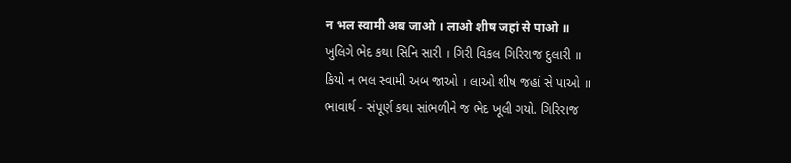न भल स्वामी अब जाओ । लाओ शीष जहां से पाओ ॥
ખુલિગે ભેદ કથા સિનિ સારી । ગિરી વિકલ ગિરિરાજ દુલારી ॥
કિયો ન ભલ સ્વામી અબ જાઓ । લાઓ શીષ જહાં સે પાઓ ॥
ભાવાર્થ - સંપૂર્ણ કથા સાંભળીને જ ભેદ ખૂલી ગયો. ગિરિરાજ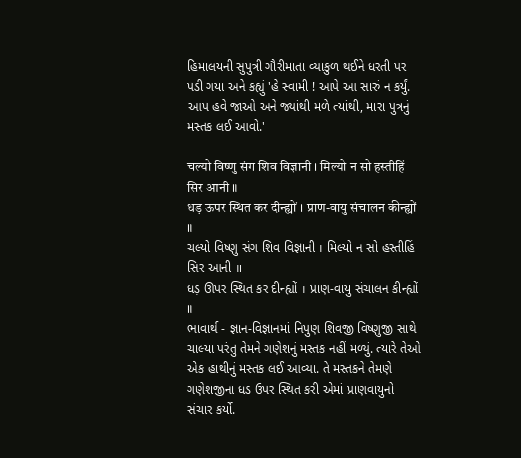હિમાલયની સુપુત્રી ગૌરીમાતા વ્યાકુળ થઈને ધરતી પર પડી ગયા અને કહ્યું 'હે સ્વામી ! આપે આ સારું ન કર્યું. આપ હવે જાઓ અને જ્યાંથી મળે ત્યાંથી, મારા પુત્રનું મસ્તક લઈ આવો.'

चल्यो विष्णु संग शिव विज्ञानी । मिल्यो न सो हस्तीहिं सिर आनी ॥
धड़ ऊपर स्थित कर दीन्ह्यों । प्राण-वायु संचालन कीन्ह्यों ॥
ચલ્યો વિષ્ણુ સંગ શિવ વિજ્ઞાની । મિલ્યો ન સો હસ્તીહિં સિર આની ॥
ધડ઼ ઊપર સ્થિત કર દીન્હ્યોં । પ્રાણ-વાયુ સંચાલન કીન્હ્યોં ॥
ભાવાર્થ - જ્ઞાન-વિજ્ઞાનમાં નિપુણ શિવજી વિષ્ણુજી સાથે ચાલ્યા પરંતુ તેમને ગણેશનું મસ્તક નહીં મળ્યું. ત્યારે તેઓ એક હાથીનું મસ્તક લઈ આવ્યા. તે મસ્તકને તેમણે ગણેશજીના ધડ ઉપર સ્થિત કરી એમાં પ્રાણવાયુનો સંચાર કર્યો.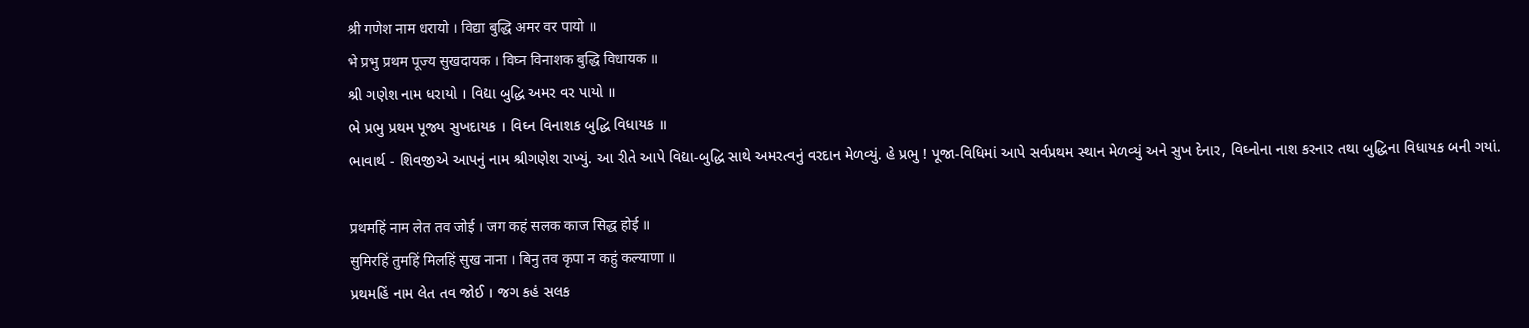श्री गणेश नाम धरायो । विद्या बुद्धि अमर वर पायो ॥
भे प्रभु प्रथम पूज्य सुखदायक । विघ्न विनाशक बुद्धि विधायक ॥
શ્રી ગણેશ નામ ધરાયો । વિદ્યા બુદ્ધિ અમર વર પાયો ॥
ભે પ્રભુ પ્રથમ પૂજ્ય સુખદાયક । વિઘ્ન વિનાશક બુદ્ધિ વિધાયક ॥
ભાવાર્થ - શિવજીએ આપનું નામ શ્રીગણેશ રાખ્યું. આ રીતે આપે વિદ્યા-બુદ્ધિ સાથે અમરત્વનું વરદાન મેળવ્યું. હે પ્રભુ ! પૂજા-વિધિમાં આપે સર્વપ્રથમ સ્થાન મેળવ્યું અને સુખ દેનાર, વિઘ્નોના નાશ કરનાર તથા બુદ્ધિના વિધાયક બની ગયાં.

प्रथमहिं नाम लेत तव जोई । जग कहं सलक काज सिद्ध होई ॥
सुमिरहिं तुमहिं मिलहिं सुख नाना । बिनु तव कृपा न कहुं कल्याणा ॥
પ્રથમહિં નામ લેત તવ જોઈ । જગ કહં સલક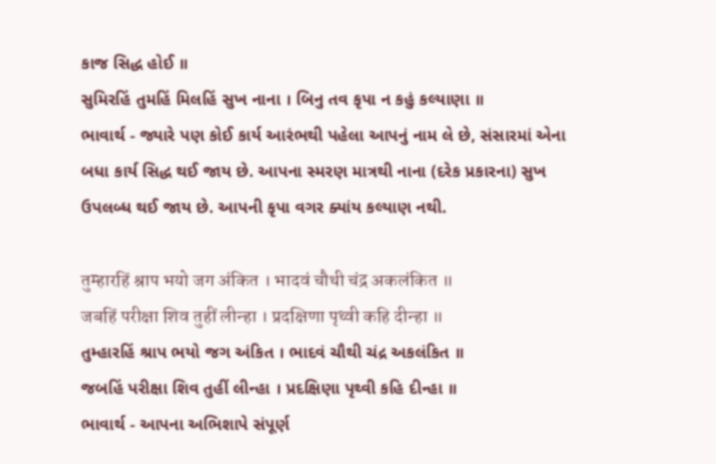કાજ સિદ્ધ હોઈ ॥
સુમિરહિં તુમહિં મિલહિં સુખ નાના । બિનુ તવ કૃપા ન કહું કલ્યાણા ॥
ભાવાર્થ - જ્યારે પણ કોઈ કાર્ય આરંભથી પહેલા આપનું નામ લે છે, સંસારમાં એના બધા કાર્ય સિદ્ધ થઈ જાય છે. આપના સ્મરણ માત્રથી નાના (દરેક પ્રકારના) સુખ ઉપલબ્ધ થઈ જાય છે. આપની કૃપા વગર ક્યાંય કલ્યાણ નથી.

तुम्हारहिं श्राप भयो जग अंकित । भादवं चौथी चंद्र अकलंकित ॥
जबहिं परीक्षा शिव तुहीं लीन्हा । प्रदक्षिणा पृथ्वी कहि दीन्हा ॥
તુમ્હારહિં શ્રાપ ભયો જગ અંકિત । ભાદવં ચૌથી ચંદ્ર અકલંકિત ॥
જબહિં પરીક્ષા શિવ તુહીં લીન્હા । પ્રદક્ષિણા પૃથ્વી કહિ દીન્હા ॥
ભાવાર્થ - આપના અભિશાપે સંપૂર્ણ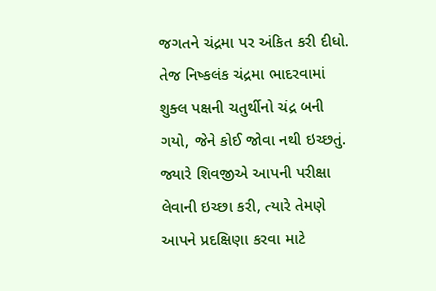જગતને ચંદ્રમા પર અંકિત કરી દીધો. તેજ નિષ્કલંક ચંદ્રમા ભાદરવામાં શુક્લ પક્ષની ચતુર્થીનો ચંદ્ર બની ગયો, જેને કોઈ જોવા નથી ઇચ્છતું. જ્યારે શિવજીએ આપની પરીક્ષા લેવાની ઇચ્છા કરી, ત્યારે તેમણે આપને પ્રદક્ષિણા કરવા માટે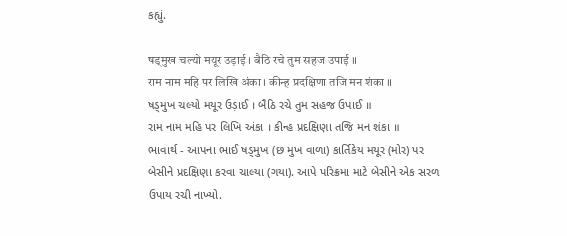કહ્યું.

षड्मुख चल्यो मयूर उड़ाई । बैठि रचे तुम सहज उपाई ॥
राम नाम महि पर लिखि अंका । कीन्ह प्रदक्षिणा तजि मन शंका ॥
ષડ્મુખ ચલ્યો મયૂર ઉડ઼ાઈ । બૈઠિ રચે તુમ સહજ ઉપાઈ ॥
રામ નામ મહિ પર લિખિ અંકા । કીન્હ પ્રદક્ષિણા તજિ મન શંકા ॥
ભાવાર્થ - આપના ભાઈ ષડ્મુખ (છ મુખ વાળા) કાર્તિકેય મયૂર (મોર) પર બેસીને પ્રદક્ષિણા કરવા ચાલ્યા (ગયા). આપે પરિક્રમા માટે બેસીને એક સરળ ઉપાય રચી નાખ્યો.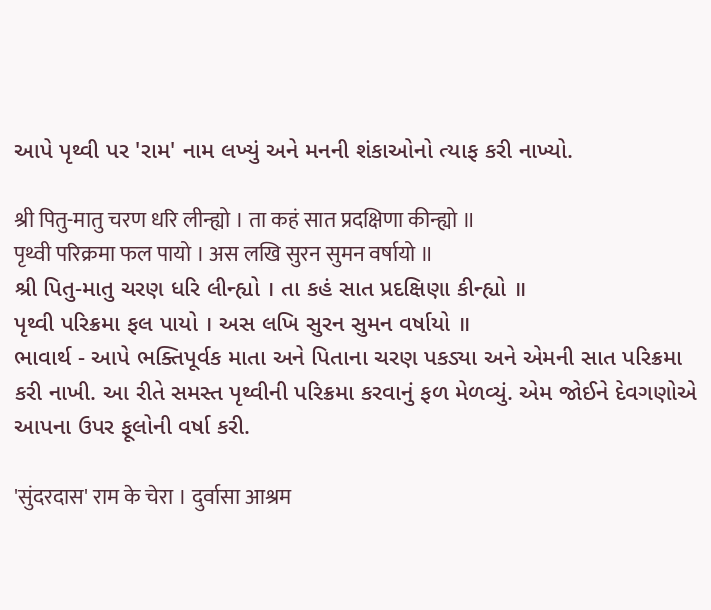આપે પૃથ્વી પર 'રામ' નામ લખ્યું અને મનની શંકાઓનો ત્યાફ કરી નાખ્યો.

श्री पितु-मातु चरण धरि लीन्ह्यो । ता कहं सात प्रदक्षिणा कीन्ह्यो ॥
पृथ्वी परिक्रमा फल पायो । अस लखि सुरन सुमन वर्षायो ॥
શ્રી પિતુ-માતુ ચરણ ધરિ લીન્હ્યો । તા કહં સાત પ્રદક્ષિણા કીન્હ્યો ॥
પૃથ્વી પરિક્રમા ફલ પાયો । અસ લખિ સુરન સુમન વર્ષાયો ॥
ભાવાર્થ - આપે ભક્તિપૂર્વક માતા અને પિતાના ચરણ પકડ્યા અને એમની સાત પરિક્રમા કરી નાખી. આ રીતે સમસ્ત પૃથ્વીની પરિક્રમા કરવાનું ફળ મેળવ્યું. એમ જોઈને દેવગણોએ આપના ઉપર ફૂલોની વર્ષા કરી.

'सुंदरदास' राम के चेरा । दुर्वासा आश्रम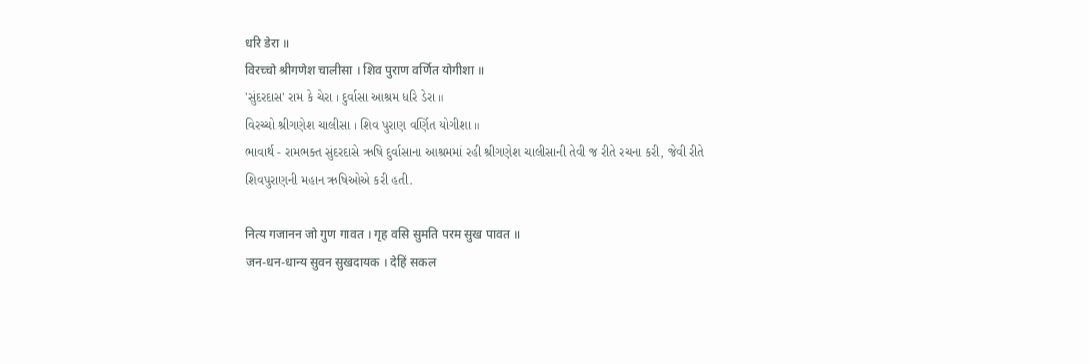धरि डेरा ॥
विरच्चो श्रीगणेश चालीसा । शिव पुराण वर्णित योगीशा ॥
'સુંદરદાસ' રામ કે ચેરા । દુર્વાસા આશ્રમ ધરિ ડેરા ॥
વિરચ્ચો શ્રીગણેશ ચાલીસા । શિવ પુરાણ વર્ણિત યોગીશા ॥
ભાવાર્થ - રામભક્ત સુંદરદાસે ઋષિ દુર્વાસાના આશ્રમમાં રહી શ્રીગણેશ ચાલીસાની તેવી જ રીતે રચના કરી, જેવી રીતે શિવપુરાણની મહાન ઋષિઓએ કરી હતી.

नित्य गजानन जो गुण गावत । गृह वसि सुमति परम सुख पावत ॥
जन-धन-धान्य सुवन सुखदायक । देहिं सकल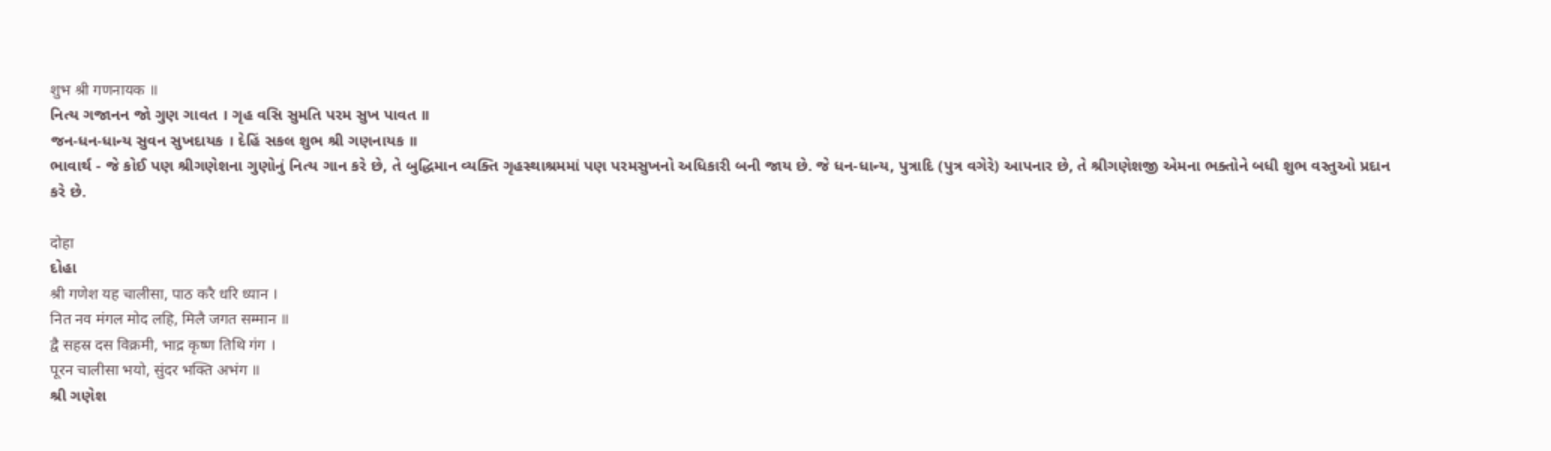शुभ श्री गणनायक ॥
નિત્ય ગજાનન જો ગુણ ગાવત । ગૃહ વસિ સુમતિ પરમ સુખ પાવત ॥
જન-ધન-ધાન્ય સુવન સુખદાયક । દેહિં સકલ શુભ શ્રી ગણનાયક ॥
ભાવાર્થ - જે કોઈ પણ શ્રીગણેશના ગુણોનું નિત્ય ગાન કરે છે, તે બુદ્ધિમાન વ્યક્તિ ગૃહસ્થાશ્રમમાં પણ પરમસુખનો અધિકારી બની જાય છે. જે ધન-ધાન્ય, પુત્રાદિ (પુત્ર વગેરે) આપનાર છે, તે શ્રીગણેશજી એમના ભક્તોને બધી શુભ વસ્તુઓ પ્રદાન કરે છે.

दोहा
દોહા
श्री गणेश यह चालीसा, पाठ करै धरि ध्यान ।
नित नव मंगल मोद लहि, मिलै जगत सम्मान ॥
द्वै सहस्र दस विक्रमी, भाद्र कृष्ण तिथि गंग ।
पूरन चालीसा भयो, सुंदर भक्ति अभंग ॥
શ્રી ગણેશ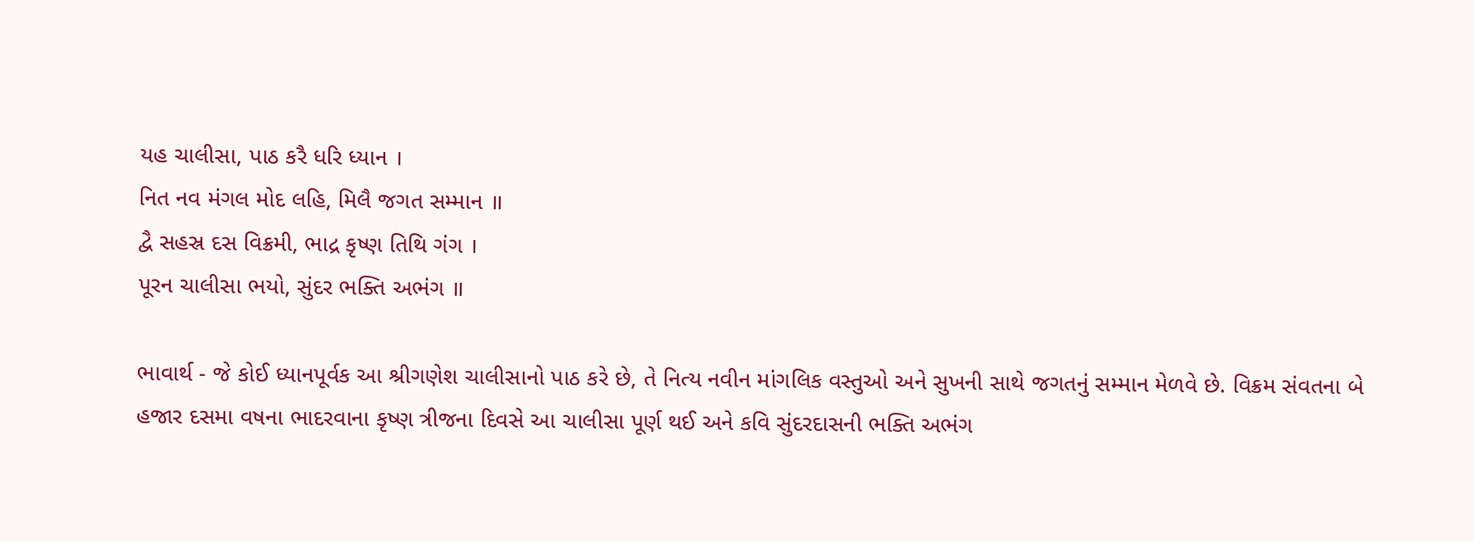યહ ચાલીસા, પાઠ કરૈ ધરિ ધ્યાન ।
નિત નવ મંગલ મોદ લહિ, મિલૈ જગત સમ્માન ॥
દ્વૈ સહસ્ર દસ વિક્રમી, ભાદ્ર કૃષ્ણ તિથિ ગંગ ।
પૂરન ચાલીસા ભયો, સુંદર ભક્તિ અભંગ ॥

ભાવાર્થ - જે કોઈ ધ્યાનપૂર્વક આ શ્રીગણેશ ચાલીસાનો પાઠ કરે છે, તે નિત્ય નવીન માંગલિક વસ્તુઓ અને સુખની સાથે જગતનું સમ્માન મેળવે છે. વિક્રમ સંવતના બે હજાર દસમા વષના ભાદરવાના કૃષ્ણ ત્રીજના દિવસે આ ચાલીસા પૂર્ણ થઈ અને કવિ સુંદરદાસની ભક્તિ અભંગ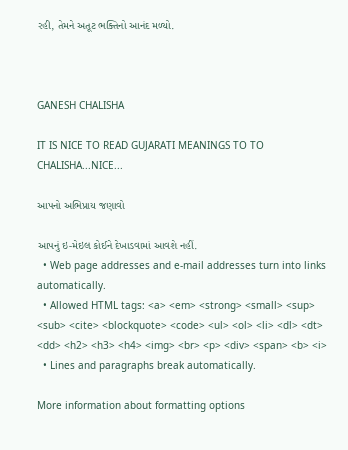રહી, તેમને અતૂટ ભક્તિનો આનંદ મળ્યો.



GANESH CHALISHA

IT IS NICE TO READ GUJARATI MEANINGS TO TO CHALISHA...NICE...

આપનો અભિપ્રાય જણાવો

આપનું ઇ-મેઇલ કોઈને દેખાડવામાં આવશે નહીં.
  • Web page addresses and e-mail addresses turn into links automatically.
  • Allowed HTML tags: <a> <em> <strong> <small> <sup> <sub> <cite> <blockquote> <code> <ul> <ol> <li> <dl> <dt> <dd> <h2> <h3> <h4> <img> <br> <p> <div> <span> <b> <i>
  • Lines and paragraphs break automatically.

More information about formatting options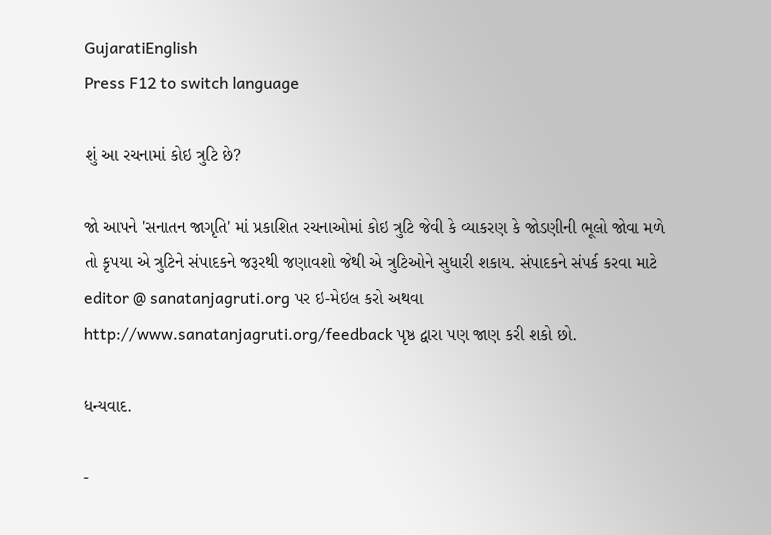GujaratiEnglish
Press F12 to switch language

શું આ રચનામાં કોઇ ત્રુટિ છે?

જો આપને 'સનાતન જાગૃતિ' માં પ્રકાશિત રચનાઓમાં કોઇ ત્રુટિ જેવી કે વ્યાકરણ કે જોડણીની ભૂલો જોવા મળે તો કૃપયા એ ત્રુટિને સંપાદકને જરૂરથી જણાવશો જેથી એ ત્રુટિઓને સુધારી શકાય. સંપાદકને સંપર્ક કરવા માટે editor @ sanatanjagruti.org પર ઇ-મેઇલ કરો અથવા http://www.sanatanjagruti.org/feedback પૃષ્ઠ દ્વારા પણ જાણ કરી શકો છો.

ધન્યવાદ.

-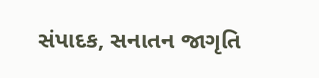સંપાદક, સનાતન જાગૃતિ